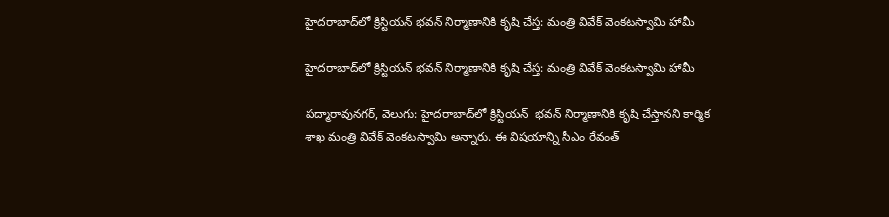హైదరాబాద్‌‌‌‌లో క్రిస్టియన్ భవన్ నిర్మాణానికి కృషి చేస్త: మంత్రి వివేక్ వెంకటస్వామి హామీ

హైదరాబాద్‌‌‌‌లో క్రిస్టియన్ భవన్ నిర్మాణానికి కృషి చేస్త: మంత్రి వివేక్ వెంకటస్వామి హామీ

పద్మారావునగర్, వెలుగు: హైదరాబాద్‌‌‌‌లో క్రిస్టియన్  భవన్ నిర్మాణానికి కృషి చేస్తానని కార్మిక శాఖ మంత్రి వివేక్ వెంకటస్వామి అన్నారు. ఈ విషయాన్ని సీఎం రేవంత్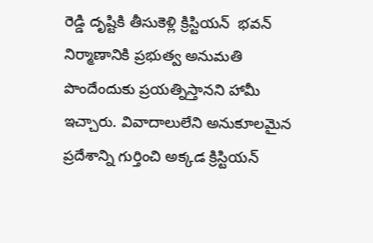రెడ్డి దృష్టికి తీసుకెళ్లి క్రిస్టియన్  భవన్  నిర్మాణానికి ప్రభుత్వ అనుమతి పొందేందుకు ప్రయత్నిస్తానని హామీ ఇచ్చారు. వివాదాలులేని అనుకూలమైన ప్రదేశాన్ని గుర్తించి అక్కడ క్రిస్టియన్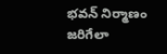భవన్ నిర్మాణం జరిగేలా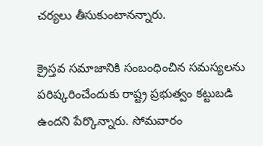చర్యలు తీసుకుంటానన్నారు.

క్రైస్తవ సమాజానికి సంబంధించిన సమస్యలను పరిష్కరించేందుకు రాష్ట్ర ప్రభుత్వం కట్టుబడి ఉందని పేర్కొన్నారు. సోమవారం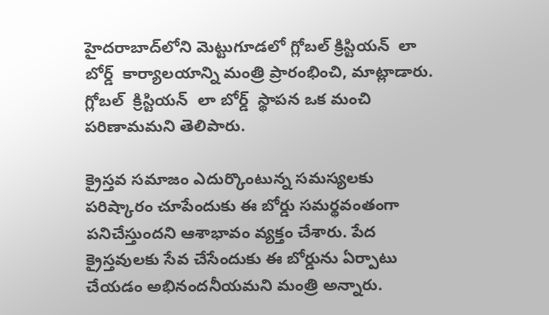హైదరాబాద్‌‌‌‌లోని మెట్టుగూడలో గ్లోబల్ క్రిస్టియన్  లా బోర్డ్  కార్యాలయాన్ని మంత్రి ప్రారంభించి, మాట్లాడారు. గ్లోబల్  క్రిస్టియన్  లా బోర్డ్  స్థాపన ఒక మంచి పరిణామమని తెలిపారు.

క్రైస్తవ సమాజం ఎదుర్కొంటున్న సమస్యలకు పరిష్కారం చూపేందుకు ఈ బోర్డు సమర్థవంతంగా పనిచేస్తుందని ఆశాభావం వ్యక్తం చేశారు. పేద క్రైస్తవులకు సేవ చేసేందుకు ఈ బోర్డును ఏర్పాటు చేయడం అభినందనీయమని మంత్రి అన్నారు.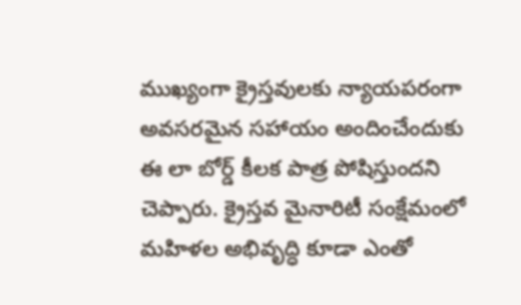ముఖ్యంగా క్రైస్తవులకు న్యాయపరంగా అవసరమైన సహాయం అందించేందుకు ఈ లా బోర్డ్ కీలక పాత్ర పోషిస్తుందని చెప్పారు. క్రైస్తవ మైనారిటీ సంక్షేమంలో మహిళల అభివృద్ధి కూడా ఎంతో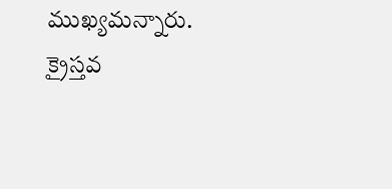ముఖ్యమన్నారు. క్రైస్తవ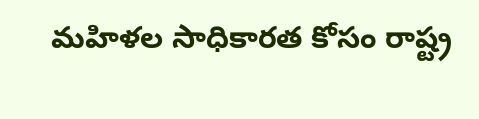మహిళల సాధికారత కోసం రాష్ట్ర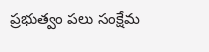ప్రభుత్వం పలు సంక్షేమ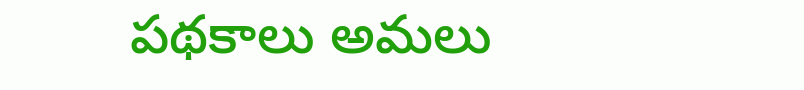పథకాలు అమలు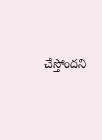చేస్తోందని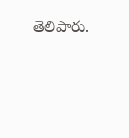తెలిపారు.